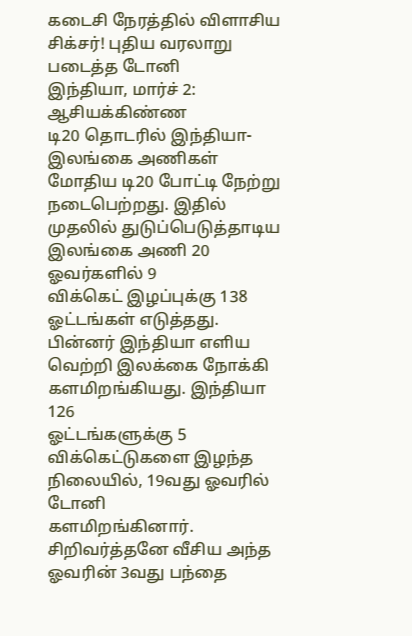கடைசி நேரத்தில் விளாசிய சிக்சர்! புதிய வரலாறு படைத்த டோனி
இந்தியா, மார்ச் 2:
ஆசியக்கிண்ண
டி20 தொடரில் இந்தியா- இலங்கை அணிகள் மோதிய டி20 போட்டி நேற்று
நடைபெற்றது. இதில் முதலில் துடுப்பெடுத்தாடிய இலங்கை அணி 20 ஓவர்களில் 9
விக்கெட் இழப்புக்கு 138 ஓட்டங்கள் எடுத்தது.
பின்னர் இந்தியா எளிய வெற்றி இலக்கை நோக்கி களமிறங்கியது. இந்தியா 126
ஓட்டங்களுக்கு 5 விக்கெட்டுகளை இழந்த நிலையில், 19வது ஓவரில் டோனி
களமிறங்கினார்.
சிறிவர்த்தனே வீசிய அந்த ஓவரின் 3வது பந்தை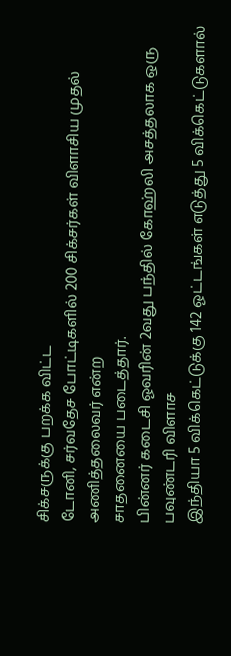சிக்சருக்கு பறக்க விட்ட
டோனி, சர்வதேச போட்டிகளில் 200 சிக்சர்கள் விளாசிய முதல் அணித்தலைவர் என்ற
சாதனையை படைத்தார்.
பின்னர் கடைசி ஓவரின் 2வது பந்தில் கோஹ்லி அசத்தலாக ஒரு பவுண்டரி விளாச
இந்தியா 5 விக்கெட்டுக்கு 142 ஓட்டங்கள் எடுத்து 5 விக்கெட்டுகளால்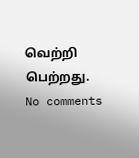வெற்றி
பெற்றது.
No comments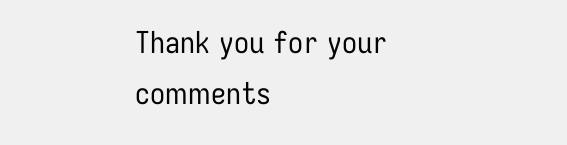Thank you for your comments